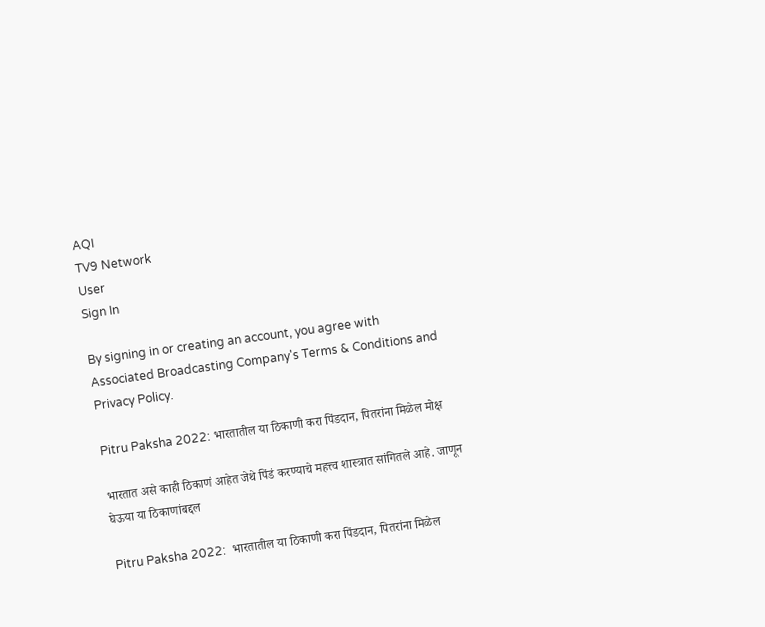AQI
TV9 Network
User
Sign In

By signing in or creating an account, you agree with Associated Broadcasting Company's Terms & Conditions and Privacy Policy.

Pitru Paksha 2022: भारतातील या ठिकाणी करा पिंडदान, पितरांना मिळेल मोक्ष

भारतात असे काही ठिकाणं आहेत जेथे पिंडं करण्याचे महत्त्व शास्त्रात सांगितले आहे. जाणून घेऊया या ठिकाणांबद्दल

Pitru Paksha 2022:  भारतातील या ठिकाणी करा पिंडदान, पितरांना मिळेल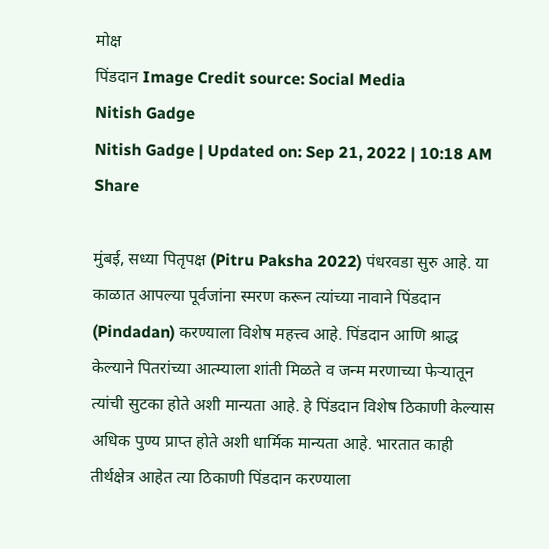मोक्ष
पिंडदान Image Credit source: Social Media
Nitish Gadge
Nitish Gadge | Updated on: Sep 21, 2022 | 10:18 AM
Share

मुंबई, सध्या पितृपक्ष (Pitru Paksha 2022) पंधरवडा सुरु आहे. या काळात आपल्या पूर्वजांना स्मरण करून त्यांच्या नावाने पिंडदान (Pindadan) करण्याला विशेष महत्त्व आहे. पिंडदान आणि श्राद्ध केल्याने पितरांच्या आत्म्याला शांती मिळते व जन्म मरणाच्या फेऱ्यातून त्यांची सुटका होते अशी मान्यता आहे. हे पिंडदान विशेष ठिकाणी केल्यास अधिक पुण्य प्राप्त होते अशी धार्मिक मान्यता आहे. भारतात काही तीर्थक्षेत्र आहेत त्या ठिकाणी पिंडदान करण्याला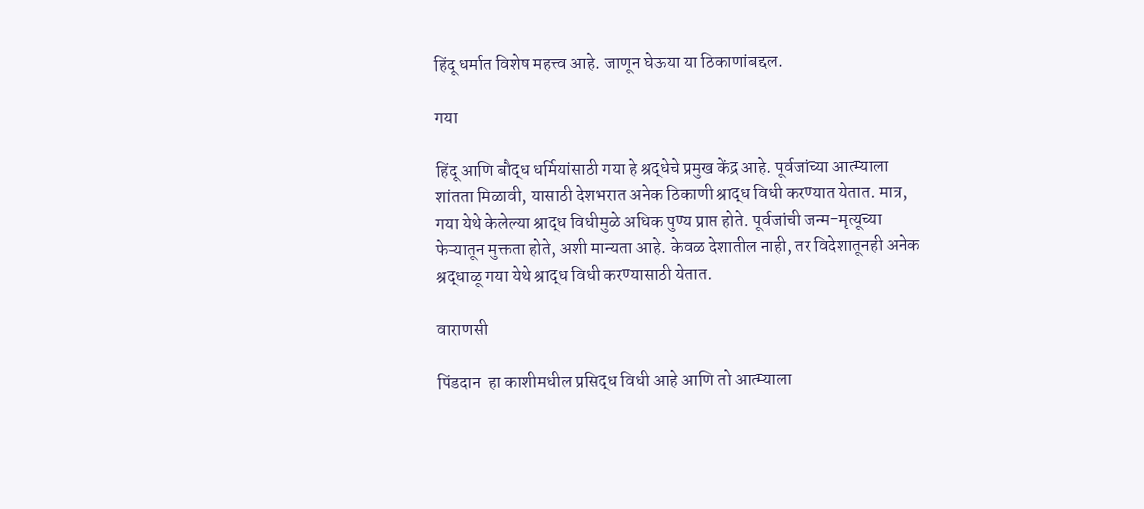हिंदू धर्मात विशेष महत्त्व आहे. जाणून घेऊया या ठिकाणांबद्दल.

गया

हिंदू आणि बौद्ध धर्मियांसाठी गया हे श्रद्धेचे प्रमुख केंद्र आहे. पूर्वजांच्या आत्म्याला शांतता मिळावी, यासाठी देशभरात अनेक ठिकाणी श्राद्ध विधी करण्यात येतात. मात्र, गया येथे केलेल्या श्राद्ध विधीमुळे अधिक पुण्य प्राप्त होते. पूर्वजांची जन्म-मृत्यूच्या फेऱ्यातून मुक्तता होते, अशी मान्यता आहे. केवळ देशातील नाही, तर विदेशातूनही अनेक श्रद्धाळू गया येथे श्राद्ध विधी करण्यासाठी येतात.

वाराणसी

पिंडदान  हा काशीमधील प्रसिद्ध विधी आहे आणि तो आत्म्याला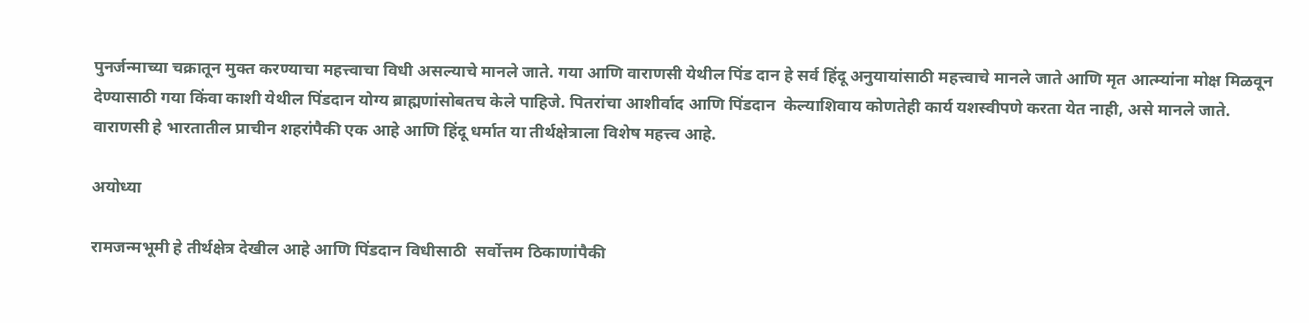पुनर्जन्माच्या चक्रातून मुक्त करण्याचा महत्त्वाचा विधी असल्याचे मानले जाते. गया आणि वाराणसी येथील पिंड दान हे सर्व हिंदू अनुयायांसाठी महत्त्वाचे मानले जाते आणि मृत आत्म्यांना मोक्ष मिळवून देण्यासाठी गया किंवा काशी येथील पिंडदान योग्य ब्राह्मणांसोबतच केले पाहिजे. पितरांचा आशीर्वाद आणि पिंडदान  केल्याशिवाय कोणतेही कार्य यशस्वीपणे करता येत नाही, असे मानले जाते. वाराणसी हे भारतातील प्राचीन शहरांपैकी एक आहे आणि हिंदू धर्मात या तीर्थक्षेत्राला विशेष महत्त्व आहे.

अयोध्या

रामजन्मभूमी हे तीर्थक्षेत्र देखील आहे आणि पिंडदान विधीसाठी  सर्वोत्तम ठिकाणांपैकी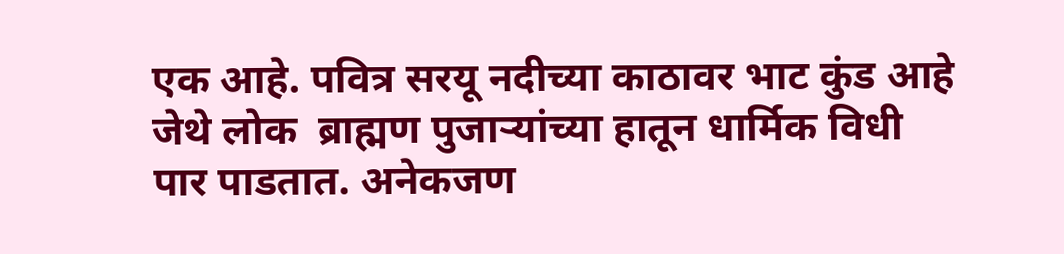एक आहे. पवित्र सरयू नदीच्या काठावर भाट कुंड आहे जेथे लोक  ब्राह्मण पुजाऱ्यांच्या हातून धार्मिक विधी पार पाडतात. अनेकजण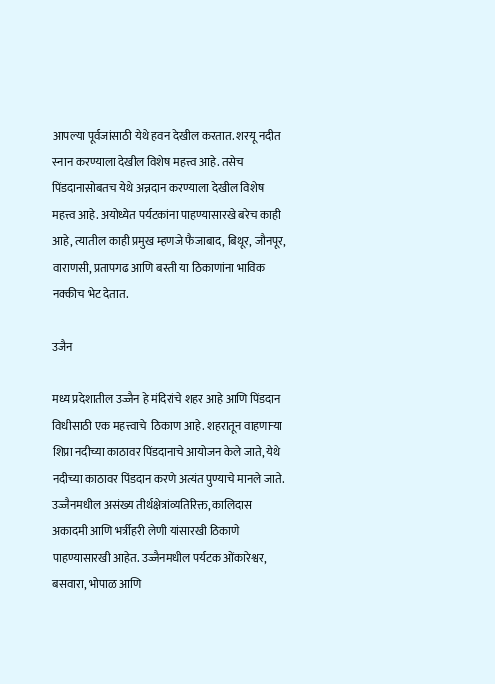आपल्या पूर्वजांसाठी येथे हवन देखील करतात. शरयू नदीत स्नान करण्याला देखील विशेष महत्त्व आहे. तसेच पिंडदानासोबतच येथे अन्नदान करण्याला देखील विशेष महत्त्व आहे. अयोध्येत पर्यटकांना पाहण्यासारखे बरेच काही आहे, त्यातील काही प्रमुख म्हणजे फैजाबाद, बिथूर, जौनपूर, वाराणसी, प्रतापगढ आणि बस्ती या ठिकाणांना भाविक  नक्कीच भेट देतात.

उजैन

मध्य प्रदेशातील उज्जैन हे मंदिरांचे शहर आहे आणि पिंडदान विधीसाठी एक महत्त्वाचे  ठिकाण आहे. शहरातून वाहणाऱ्या शिप्रा नदीच्या काठावर पिंडदानाचे आयोजन केले जाते, येथे नदीच्या काठावर पिंडदान करणे अत्यंत पुण्याचे मानले जाते. उज्जैनमधील असंख्य तीर्थक्षेत्रांव्यतिरिक्त, कालिदास अकादमी आणि भर्त्रीहरी लेणी यांसारखी ठिकाणे पाहण्यासारखी आहेत. उज्जैनमधील पर्यटक ओंकारेश्वर, बसवारा, भोपाळ आणि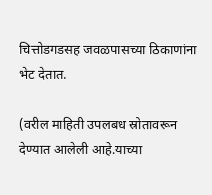चित्तोडगडसह जवळपासच्या ठिकाणांना भेट देतात.

(वरील माहिती उपलबध स्रोतावरून देण्यात आलेली आहे.याच्या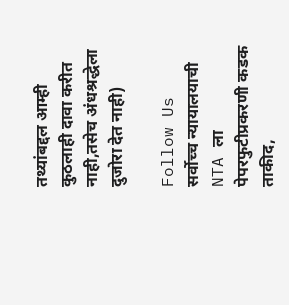तथ्यांबद्दल आम्ही कुठलाही दावा करीत नाही,तसेच अंधश्रद्धेला दुजोरा देत नाही)

Follow Us
सर्वोच्च न्यायालयाची NTA ला पेपरफुटीप्रकरणी कडक ताकीद,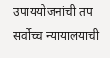उपाययोजनांची तप
सर्वोच्च न्यायालयाची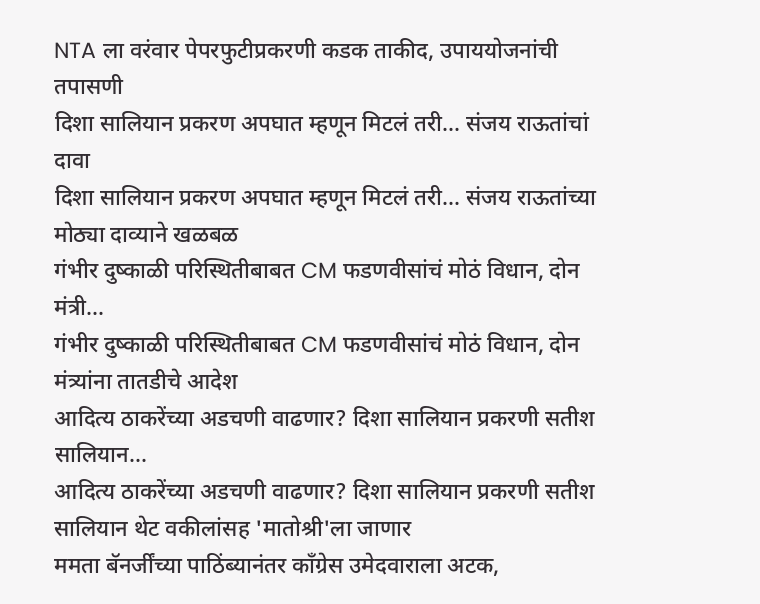NTA ला वरंवार पेपरफुटीप्रकरणी कडक ताकीद, उपाययोजनांची तपासणी
दिशा सालियान प्रकरण अपघात म्हणून मिटलं तरी... संजय राऊतांचां दावा
दिशा सालियान प्रकरण अपघात म्हणून मिटलं तरी... संजय राऊतांच्या मोठ्या दाव्याने खळबळ
गंभीर दुष्काळी परिस्थितीबाबत CM फडणवीसांचं मोठं विधान, दोन मंत्री...
गंभीर दुष्काळी परिस्थितीबाबत CM फडणवीसांचं मोठं विधान, दोन मंत्र्यांना तातडीचे आदेश
आदित्य ठाकरेंच्या अडचणी वाढणार? दिशा सालियान प्रकरणी सतीश सालियान...
आदित्य ठाकरेंच्या अडचणी वाढणार? दिशा सालियान प्रकरणी सतीश सालियान थेट वकीलांसह 'मातोश्री'ला जाणार
ममता बॅनर्जींच्या पाठिंब्यानंतर काँग्रेस उमेदवाराला अटक,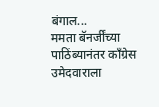बंगाल...
ममता बॅनर्जींच्या पाठिंब्यानंतर काँग्रेस उमेदवाराला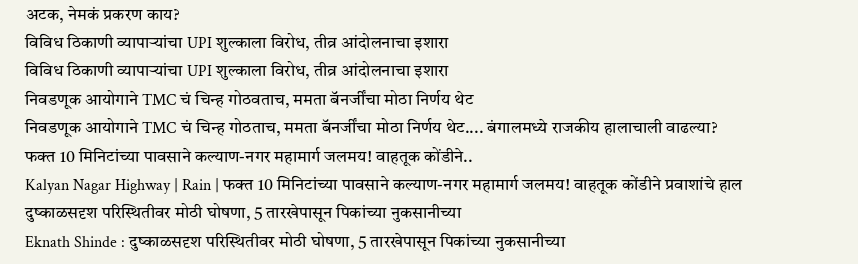अटक, नेमकं प्रकरण काय?
विविध ठिकाणी व्यापाऱ्यांचा UPI शुल्काला विरोध, तीव्र आंदोलनाचा इशारा
विविध ठिकाणी व्यापाऱ्यांचा UPI शुल्काला विरोध, तीव्र आंदोलनाचा इशारा
निवडणूक आयोगाने TMC चं चिन्ह गोठवताच, ममता बॅनर्जींचा मोठा निर्णय थेट
निवडणूक आयोगाने TMC चं चिन्ह गोठताच, ममता बॅनर्जींचा मोठा निर्णय थेट.... बंगालमध्ये राजकीय हालाचाली वाढल्या?
फक्त 10 मिनिटांच्या पावसाने कल्याण-नगर महामार्ग जलमय! वाहतूक कोंडीने..
Kalyan Nagar Highway | Rain | फक्त 10 मिनिटांच्या पावसाने कल्याण-नगर महामार्ग जलमय! वाहतूक कोंडीने प्रवाशांचे हाल
दुष्काळसदृश परिस्थितीवर मोठी घोषणा, 5 तारखेपासून पिकांच्या नुकसानीच्या
Eknath Shinde : दुष्काळसदृश परिस्थितीवर मोठी घोषणा, 5 तारखेपासून पिकांच्या नुकसानीच्या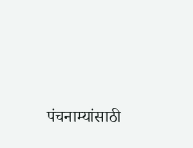पंचनाम्यांसाठी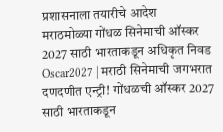प्रशासनाला तयारीचे आदेश
मराठमोळ्या गोंधळ सिनेमाची ऑस्कर 2027 साठी भारताकडून अधिकृत निवड
Oscar2027 | मराठी सिनेमाची जगभरात दणदणीत एन्ट्री! गोंधळची ऑस्कर 2027 साठी भारताकडून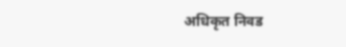अधिकृत निवड